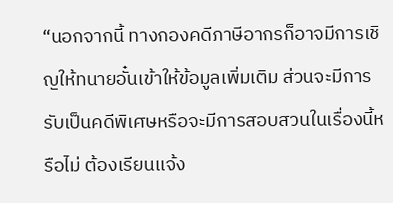“นอกจากนี้ ทางกองคดีภาษีอากรก็อาจมีการเชิญให้ทนายอั๋นเข้าให้ข้อมูลเพิ่มเติม ส่วนจะมีการรับเป็นคดีพิเศษหรือจะมีการสอบสวนในเรื่องนี้หรือไม่ ต้องเรียนเเจ้ง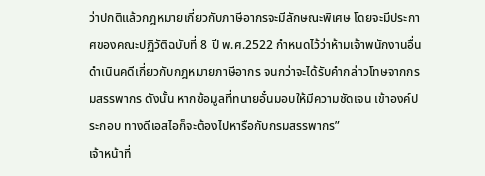ว่าปกติแล้วกฎหมายเกี่ยวกับภาษีอากรจะมีลักษณะพิเศษ โดยจะมีประกาศของคณะปฏิวัติฉบับที่ 8 ปี พ.ศ.2522 กำหนดไว้ว่าห้ามเจ้าพนักงานอื่นดำเนินคดีเกี่ยวกับกฎหมายภาษีอากร จนกว่าจะได้รับคำกล่าวโทษจากกรมสรรพากร ดังนั้น หากข้อมูลที่ทนายอั๋นมอบให้มีความชัดเจน เข้าองค์ประกอบ ทางดีเอสไอก็จะต้องไปหารือกับกรมสรรพากร”
เจ้าหน้าที่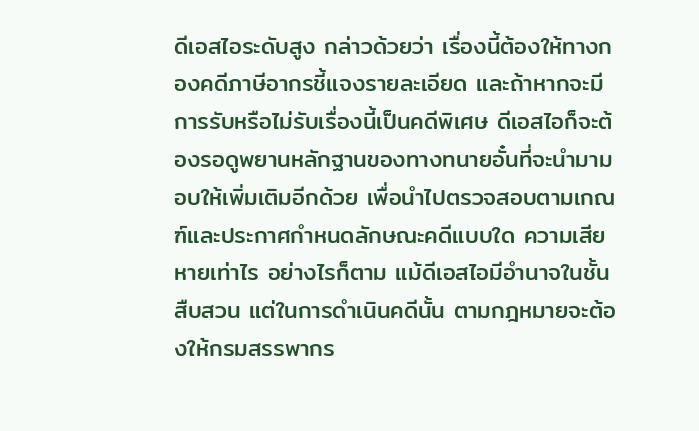ดีเอสไอระดับสูง กล่าวด้วยว่า เรื่องนี้ต้องให้ทางกองคดีภาษีอากรชี้แจงรายละเอียด และถ้าหากจะมีการรับหรือไม่รับเรื่องนี้เป็นคดีพิเศษ ดีเอสไอก็จะต้องรอดูพยานหลักฐานของทางทนายอั๋นที่จะนำมามอบให้เพิ่มเติมอีกด้วย เพื่อนำไปตรวจสอบตามเกณฑ์และประกาศกำหนดลักษณะคดีแบบใด ความเสียหายเท่าไร อย่างไรก็ตาม แม้ดีเอสไอมีอำนาจในชั้นสืบสวน แต่ในการดำเนินคดีนั้น ตามกฎหมายจะต้องให้กรมสรรพากร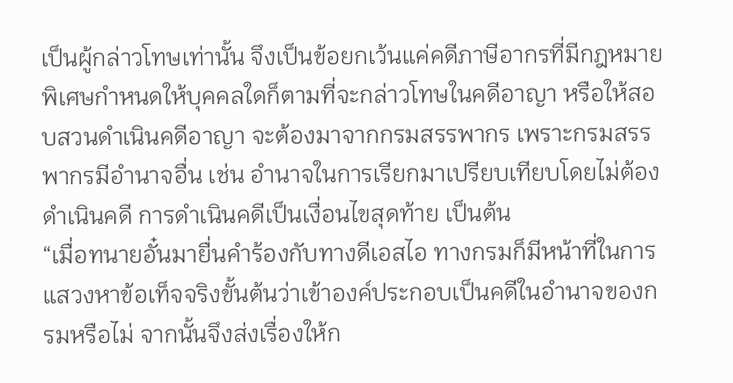เป็นผู้กล่าวโทษเท่านั้น จึงเป็นข้อยกเว้นแค่คดีภาษีอากรที่มีกฎหมายพิเศษกำหนดให้บุคคลใดก็ตามที่จะกล่าวโทษในคดีอาญา หรือให้สอบสวนดำเนินคดีอาญา จะต้องมาจากกรมสรรพากร เพราะกรมสรรพากรมีอำนาจอื่น เช่น อำนาจในการเรียกมาเปรียบเทียบโดยไม่ต้องดำเนินคดี การดำเนินคดีเป็นเงื่อนไขสุดท้าย เป็นต้น
“เมื่อทนายอั๋นมายื่นคำร้องกับทางดีเอสไอ ทางกรมก็มีหน้าที่ในการแสวงหาข้อเท็จจริงขั้นต้นว่าเข้าองค์ประกอบเป็นคดีในอำนาจของกรมหรือไม่ จากนั้นจึงส่งเรื่องให้ก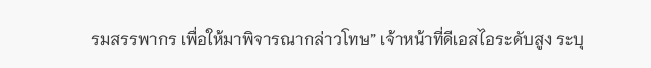รมสรรพากร เพื่อให้มาพิจารณากล่าวโทษ” เจ้าหน้าที่ดีเอสไอระดับสูง ระบุ